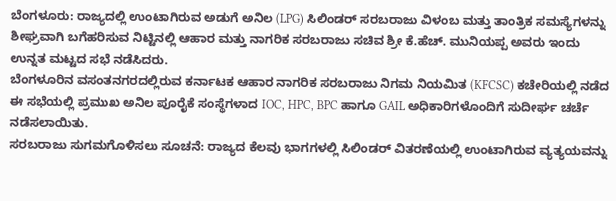ಬೆಂಗಳೂರು: ರಾಜ್ಯದಲ್ಲಿ ಉಂಟಾಗಿರುವ ಅಡುಗೆ ಅನಿಲ (LPG) ಸಿಲಿಂಡರ್ ಸರಬರಾಜು ವಿಳಂಬ ಮತ್ತು ತಾಂತ್ರಿಕ ಸಮಸ್ಯೆಗಳನ್ನು ಶೀಘ್ರವಾಗಿ ಬಗೆಹರಿಸುವ ನಿಟ್ಟಿನಲ್ಲಿ ಆಹಾರ ಮತ್ತು ನಾಗರಿಕ ಸರಬರಾಜು ಸಚಿವ ಶ್ರೀ ಕೆ.ಹೆಚ್. ಮುನಿಯಪ್ಪ ಅವರು ಇಂದು ಉನ್ನತ ಮಟ್ಟದ ಸಭೆ ನಡೆಸಿದರು.
ಬೆಂಗಳೂರಿನ ವಸಂತನಗರದಲ್ಲಿರುವ ಕರ್ನಾಟಕ ಆಹಾರ ನಾಗರಿಕ ಸರಬರಾಜು ನಿಗಮ ನಿಯಮಿತ (KFCSC) ಕಚೇರಿಯಲ್ಲಿ ನಡೆದ ಈ ಸಭೆಯಲ್ಲಿ ಪ್ರಮುಖ ಅನಿಲ ಪೂರೈಕೆ ಸಂಸ್ಥೆಗಳಾದ IOC, HPC, BPC ಹಾಗೂ GAIL ಅಧಿಕಾರಿಗಳೊಂದಿಗೆ ಸುದೀರ್ಘ ಚರ್ಚೆ ನಡೆಸಲಾಯಿತು.
ಸರಬರಾಜು ಸುಗಮಗೊಳಿಸಲು ಸೂಚನೆ: ರಾಜ್ಯದ ಕೆಲವು ಭಾಗಗಳಲ್ಲಿ ಸಿಲಿಂಡರ್ ವಿತರಣೆಯಲ್ಲಿ ಉಂಟಾಗಿರುವ ವ್ಯತ್ಯಯವನ್ನು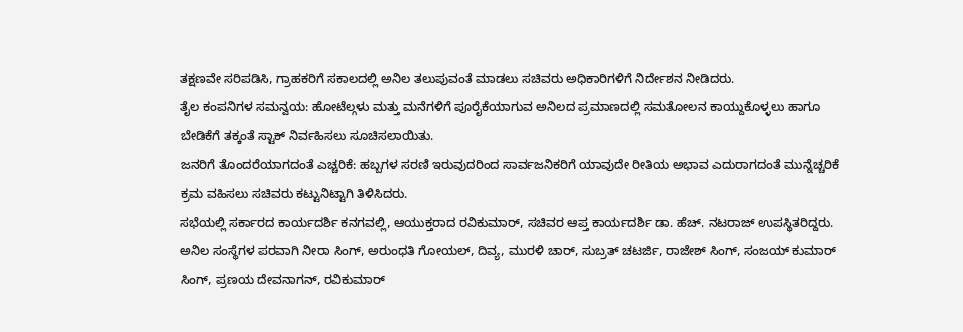ತಕ್ಷಣವೇ ಸರಿಪಡಿಸಿ, ಗ್ರಾಹಕರಿಗೆ ಸಕಾಲದಲ್ಲಿ ಅನಿಲ ತಲುಪುವಂತೆ ಮಾಡಲು ಸಚಿವರು ಅಧಿಕಾರಿಗಳಿಗೆ ನಿರ್ದೇಶನ ನೀಡಿದರು.
ತೈಲ ಕಂಪನಿಗಳ ಸಮನ್ವಯ: ಹೋಟೆಲ್ಗಳು ಮತ್ತು ಮನೆಗಳಿಗೆ ಪೂರೈಕೆಯಾಗುವ ಅನಿಲದ ಪ್ರಮಾಣದಲ್ಲಿ ಸಮತೋಲನ ಕಾಯ್ದುಕೊಳ್ಳಲು ಹಾಗೂ ಬೇಡಿಕೆಗೆ ತಕ್ಕಂತೆ ಸ್ಟಾಕ್ ನಿರ್ವಹಿಸಲು ಸೂಚಿಸಲಾಯಿತು.
ಜನರಿಗೆ ತೊಂದರೆಯಾಗದಂತೆ ಎಚ್ಚರಿಕೆ: ಹಬ್ಬಗಳ ಸರಣಿ ಇರುವುದರಿಂದ ಸಾರ್ವಜನಿಕರಿಗೆ ಯಾವುದೇ ರೀತಿಯ ಅಭಾವ ಎದುರಾಗದಂತೆ ಮುನ್ನೆಚ್ಚರಿಕೆ ಕ್ರಮ ವಹಿಸಲು ಸಚಿವರು ಕಟ್ಟುನಿಟ್ಟಾಗಿ ತಿಳಿಸಿದರು.
ಸಭೆಯಲ್ಲಿ ಸರ್ಕಾರದ ಕಾರ್ಯದರ್ಶಿ ಕನಗವಲ್ಲಿ, ಆಯುಕ್ತರಾದ ರವಿಕುಮಾರ್, ಸಚಿವರ ಆಪ್ತ ಕಾರ್ಯದರ್ಶಿ ಡಾ. ಹೆಚ್. ನಟರಾಜ್ ಉಪಸ್ಥಿತರಿದ್ದರು. ಅನಿಲ ಸಂಸ್ಥೆಗಳ ಪರವಾಗಿ ನೀರಾ ಸಿಂಗ್, ಅರುಂಧತಿ ಗೋಯಲ್, ದಿವ್ಯ, ಮುರಳಿ ಚಾರ್, ಸುಬ್ರತ್ ಚಟರ್ಜಿ, ರಾಜೇಶ್ ಸಿಂಗ್, ಸಂಜಯ್ ಕುಮಾರ್ ಸಿಂಗ್, ಪ್ರಣಯ ದೇವನಾಗನ್, ರವಿಕುಮಾರ್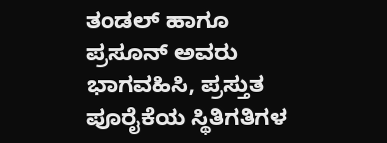ತಂಡಲ್ ಹಾಗೂ ಪ್ರಸೂನ್ ಅವರು ಭಾಗವಹಿಸಿ, ಪ್ರಸ್ತುತ ಪೂರೈಕೆಯ ಸ್ಥಿತಿಗತಿಗಳ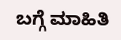ಬಗ್ಗೆ ಮಾಹಿತಿ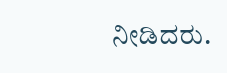ನೀಡಿದರು.